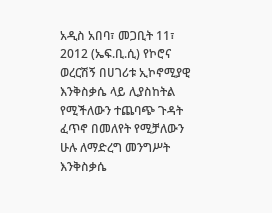አዲስ አበባ፣ መጋቢት 11፣ 2012 (ኤፍ.ቢ.ሲ) የኮሮና ወረርሽኝ በሀገሪቱ ኢኮኖሚያዊ እንቅስቃሴ ላይ ሊያስከትል የሚችለውን ተጨባጭ ጉዳት ፈጥኖ በመለየት የሚቻለውን ሁሉ ለማድረግ መንግሥት እንቅስቃሴ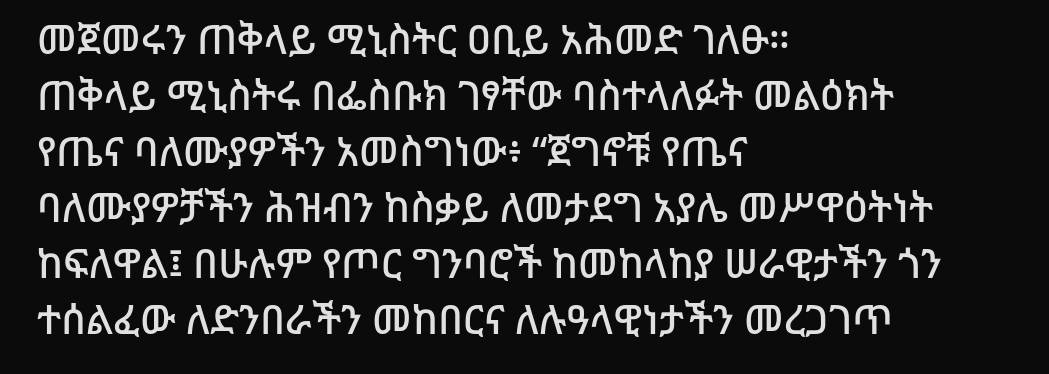መጀመሩን ጠቅላይ ሚኒስትር ዐቢይ አሕመድ ገለፁ።
ጠቅላይ ሚኒስትሩ በፌስቡክ ገፃቸው ባስተላለፉት መልዕክት የጤና ባለሙያዎችን አመስግነው፥ “ጀግኖቹ የጤና ባለሙያዎቻችን ሕዝብን ከስቃይ ለመታደግ አያሌ መሥዋዕትነት ከፍለዋል፤ በሁሉም የጦር ግንባሮች ከመከላከያ ሠራዊታችን ጎን ተሰልፈው ለድንበራችን መከበርና ለሉዓላዊነታችን መረጋገጥ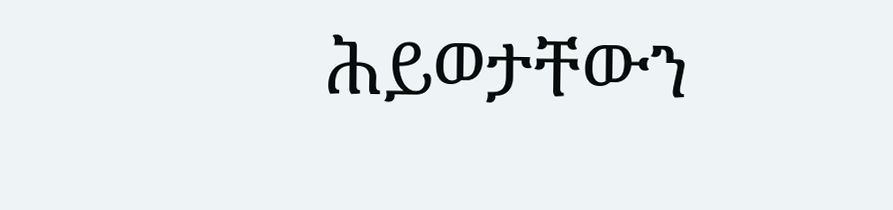ሕይወታቸውን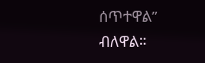ሰጥተዋል” ብለዋል።